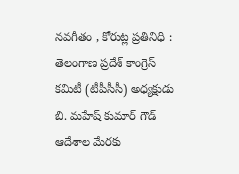నవగీతం , కోరుట్ల ప్రతినిధి :
తెలంగాణ ప్రదేశ్ కాంగ్రెస్ కమిటీ (టీపీసీసీ) అధ్యక్షుడు బి. మహేష్ కుమార్ గౌడ్ ఆదేశాల మేరకు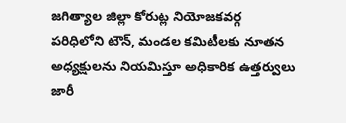జగిత్యాల జిల్లా కోరుట్ల నియోజకవర్గ పరిధిలోని టౌన్, మండల కమిటీలకు నూతన అధ్యక్షులను నియమిస్తూ అధికారిక ఉత్తర్వులు జారీ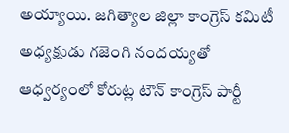అయ్యాయి. జగిత్యాల జిల్లా కాంగ్రెస్ కమిటీ అధ్యక్షుడు గజెంగి నందయ్యతో ఆధ్వర్యంలో కోరుట్ల టౌన్ కాంగ్రెస్ పార్టీ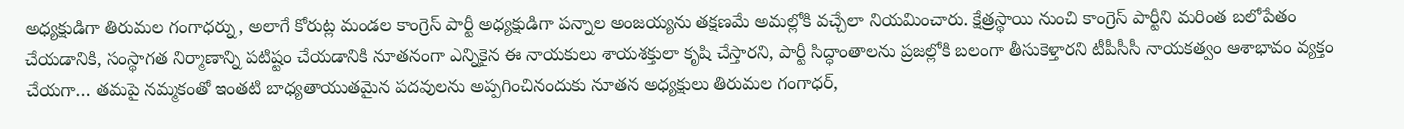అధ్యక్షుడిగా తిరుమల గంగాధర్ను, అలాగే కోరుట్ల మండల కాంగ్రెస్ పార్టీ అధ్యక్షుడిగా పన్నాల అంజయ్యను తక్షణమే అమల్లోకి వచ్చేలా నియమించారు. క్షేత్రస్థాయి నుంచి కాంగ్రెస్ పార్టీని మరింత బలోపేతం చేయడానికి, సంస్థాగత నిర్మాణాన్ని పటిష్టం చేయడానికి నూతనంగా ఎన్నికైన ఈ నాయకులు శాయశక్తులా కృషి చేస్తారని, పార్టీ సిద్ధాంతాలను ప్రజల్లోకి బలంగా తీసుకెళ్తారని టీపీసీసీ నాయకత్వం ఆశాభావం వ్యక్తం చేయగా… తమపై నమ్మకంతో ఇంతటి బాధ్యతాయుతమైన పదవులను అప్పగించినందుకు నూతన అధ్యక్షులు తిరుమల గంగాధర్,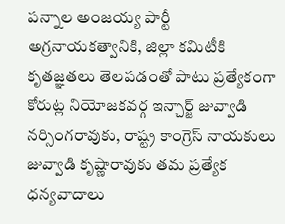పన్నాల అంజయ్య పార్టీ అగ్రనాయకత్వానికి, జిల్లా కమిటీకి కృతజ్ఞతలు తెలపడంతో పాటు ప్రత్యేకంగా కోరుట్ల నియోజకవర్గ ఇన్చార్జ్ జువ్వాడి నర్సింగరావుకు, రాష్ట్ర కాంగ్రెస్ నాయకులు జువ్వాడి కృష్ణారావుకు తమ ప్రత్యేక ధన్యవాదాలు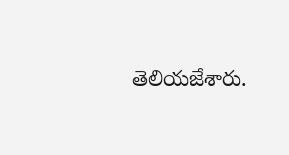తెలియజేశారు.